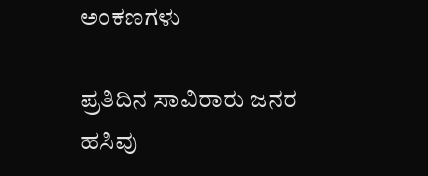ಅಂಕಣಗಳು

ಪ್ರತಿದಿನ ಸಾವಿರಾರು ಜನರ ಹಸಿವು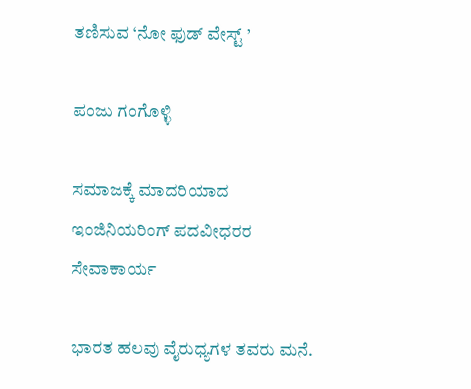ತಣಿಸುವ ‘ನೋ ಫುಡ್ ವೇಸ್ಟ್ ’

ಪಂಜು ಗಂಗೊಳ್ಳಿ

ಸಮಾಜಕ್ಕೆ ಮಾದರಿಯಾದ ಇಂಜಿನಿಯರಿಂಗ್ ಪದವೀಧರರ ಸೇವಾಕಾರ್ಯ

ಭಾರತ ಹಲವು ವೈರುಧ್ಯಗಳ ತವರು ಮನೆ.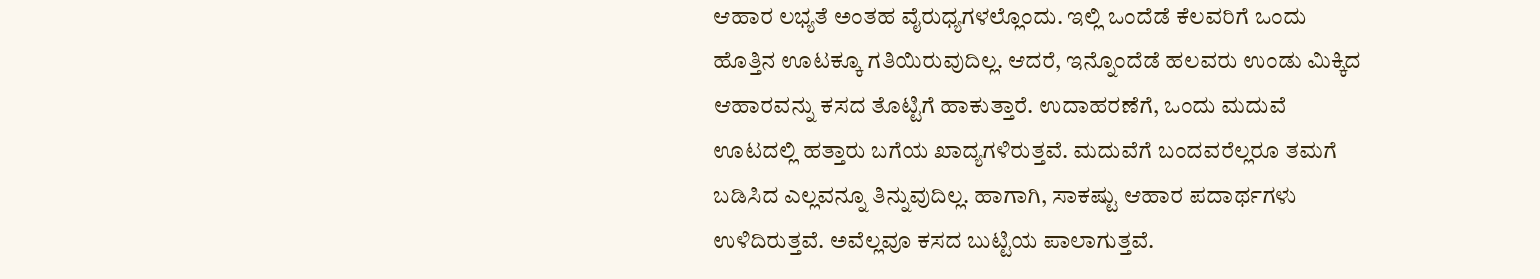ಆಹಾರ ಲಭ್ಯತೆ ಅಂತಹ ವೈರುಧ್ಯಗಳಲ್ಲೊಂದು. ಇಲ್ಲಿ ಒಂದೆಡೆ ಕೆಲವರಿಗೆ ಒಂದು ಹೊತ್ತಿನ ಊಟಕ್ಕೂ ಗತಿಯಿರುವುದಿಲ್ಲ. ಆದರೆ, ಇನ್ನೊಂದೆಡೆ ಹಲವರು ಉಂಡು ಮಿಕ್ಕಿದ ಆಹಾರವನ್ನು ಕಸದ ತೊಟ್ಟಿಗೆ ಹಾಕುತ್ತಾರೆ. ಉದಾಹರಣೆಗೆ, ಒಂದು ಮದುವೆ ಊಟದಲ್ಲಿ ಹತ್ತಾರು ಬಗೆಯ ಖಾದ್ಯಗಳಿರುತ್ತವೆ. ಮದುವೆಗೆ ಬಂದವರೆಲ್ಲರೂ ತಮಗೆ ಬಡಿಸಿದ ಎಲ್ಲವನ್ನೂ ತಿನ್ನುವುದಿಲ್ಲ. ಹಾಗಾಗಿ, ಸಾಕಷ್ಟು ಆಹಾರ ಪದಾರ್ಥಗಳು ಉಳಿದಿರುತ್ತವೆ. ಅವೆಲ್ಲವೂ ಕಸದ ಬುಟ್ಟಿಯ ಪಾಲಾಗುತ್ತವೆ.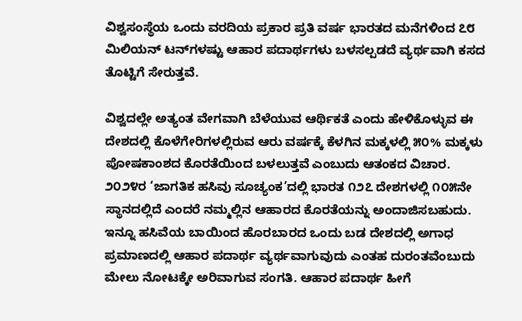ವಿಶ್ವಸಂಸ್ಥೆಯ ಒಂದು ವರದಿಯ ಪ್ರಕಾರ ಪ್ರತಿ ವರ್ಷ ಭಾರತದ ಮನೆಗಳಿಂದ ೭೮ ಮಿಲಿಯನ್ ಟನ್‌ಗಳಷ್ಟು ಆಹಾರ ಪದಾರ್ಥಗಳು ಬಳಸಲ್ಪಡದೆ ವ್ಯರ್ಥವಾಗಿ ಕಸದ ತೊಟ್ಟಿಗೆ ಸೇರುತ್ತವೆ.

ವಿಶ್ವದಲ್ಲೇ ಅತ್ಯಂತ ವೇಗವಾಗಿ ಬೆಳೆಯುವ ಆರ್ಥಿಕತೆ ಎಂದು ಹೇಳಿಕೊಳ್ಳುವ ಈ ದೇಶದಲ್ಲಿ ಕೊಳೆಗೇರಿಗಳಲ್ಲಿರುವ ಆರು ವರ್ಷಕ್ಕೆ ಕೆಳಗಿನ ಮಕ್ಕಳಲ್ಲಿ ೫೦% ಮಕ್ಕಳು ಪೋಷಕಾಂಶದ ಕೊರತೆಯಿಂದ ಬಳಲುತ್ತವೆ ಎಂಬುದು ಆತಂಕದ ವಿಚಾರ. ೨೦೨೪ರ ‘ಜಾಗತಿಕ ಹಸಿವು ಸೂಚ್ಯಂಕ’ದಲ್ಲಿ ಭಾರತ ೧೨೭ ದೇಶಗಳಲ್ಲಿ ೧೦೫ನೇ ಸ್ಥಾನದಲ್ಲಿದೆ ಎಂದರೆ ನಮ್ಮಲ್ಲಿನ ಆಹಾರದ ಕೊರತೆಯನ್ನು ಅಂದಾಜಿಸಬಹುದು. ಇನ್ನೂ ಹಸಿವೆಯ ಬಾಯಿಂದ ಹೊರಬಾರದ ಒಂದು ಬಡ ದೇಶದಲ್ಲಿ ಅಗಾಧ ಪ್ರಮಾಣದಲ್ಲಿ ಆಹಾರ ಪದಾರ್ಥ ವ್ಯರ್ಥವಾಗುವುದು ಎಂತಹ ದುರಂತವೆಂಬುದು ಮೇಲು ನೋಟಕ್ಕೇ ಅರಿವಾಗುವ ಸಂಗತಿ. ಆಹಾರ ಪದಾರ್ಥ ಹೀಗೆ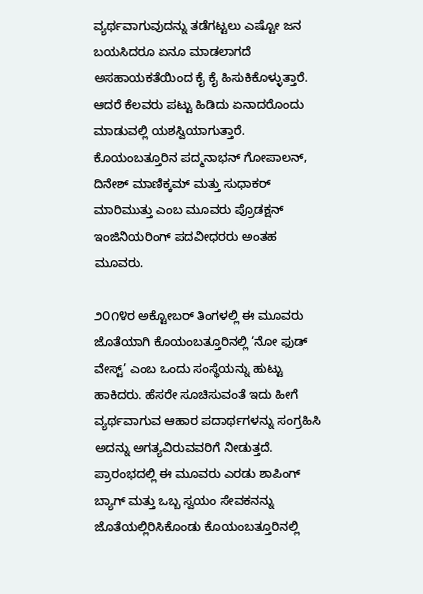ವ್ಯರ್ಥವಾಗುವುದನ್ನು ತಡೆಗಟ್ಟಲು ಎಷ್ಟೋ ಜನ ಬಯಸಿದರೂ ಏನೂ ಮಾಡಲಾಗದೆ ಅಸಹಾಯಕತೆಯಿಂದ ಕೈ ಕೈ ಹಿಸುಕಿಕೊಳ್ಳುತ್ತಾರೆ. ಆದರೆ ಕೆಲವರು ಪಟ್ಟು ಹಿಡಿದು ಏನಾದರೊಂದು ಮಾಡುವಲ್ಲಿ ಯಶಸ್ವಿಯಾಗುತ್ತಾರೆ. ಕೊಯಂಬತ್ತೂರಿನ ಪದ್ಮನಾಭನ್ ಗೋಪಾಲನ್, ದಿನೇಶ್ ಮಾಣಿಕ್ಕಮ್ ಮತ್ತು ಸುಧಾಕರ್ ಮಾರಿಮುತ್ತು ಎಂಬ ಮೂವರು ಪ್ರೊಡಕ್ಷನ್ ಇಂಜಿನಿಯರಿಂಗ್ ಪದವೀಧರರು ಅಂತಹ ಮೂವರು.

೨೦೧೪ರ ಅಕ್ಟೋಬರ್ ತಿಂಗಳಲ್ಲಿ ಈ ಮೂವರು ಜೊತೆಯಾಗಿ ಕೊಯಂಬತ್ತೂರಿನಲ್ಲಿ ‘ನೋ ಫುಡ್ ವೇಸ್ಟ್’ ಎಂಬ ಒಂದು ಸಂಸ್ಥೆಯನ್ನು ಹುಟ್ಟು ಹಾಕಿದರು. ಹೆಸರೇ ಸೂಚಿಸುವಂತೆ ಇದು ಹೀಗೆ ವ್ಯರ್ಥವಾಗುವ ಆಹಾರ ಪದಾರ್ಥಗಳನ್ನು ಸಂಗ್ರಹಿಸಿ ಅದನ್ನು ಅಗತ್ಯವಿರುವವರಿಗೆ ನೀಡುತ್ತದೆ. ಪ್ರಾರಂಭದಲ್ಲಿ ಈ ಮೂವರು ಎರಡು ಶಾಪಿಂಗ್ ಬ್ಯಾಗ್ ಮತ್ತು ಒಬ್ಬ ಸ್ವಯಂ ಸೇವಕನನ್ನು ಜೊತೆಯಲ್ಲಿರಿಸಿಕೊಂಡು ಕೊಯಂಬತ್ತೂರಿನಲ್ಲಿ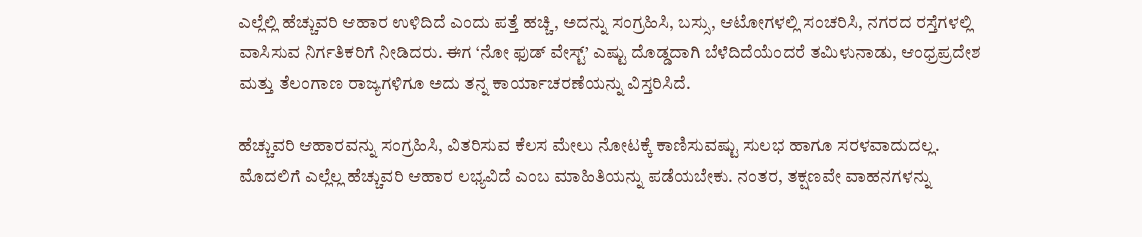ಎಲ್ಲೆಲ್ಲಿ ಹೆಚ್ಚುವರಿ ಆಹಾರ ಉಳಿದಿದೆ ಎಂದು ಪತ್ತೆ ಹಚ್ಚಿ, ಅದನ್ನು ಸಂಗ್ರಹಿಸಿ, ಬಸ್ಸು, ಆಟೋಗಳಲ್ಲಿ ಸಂಚರಿಸಿ, ನಗರದ ರಸ್ತೆಗಳಲ್ಲಿ ವಾಸಿಸುವ ನಿರ್ಗತಿಕರಿಗೆ ನೀಡಿದರು. ಈಗ ‘ನೋ ಫುಡ್ ವೇಸ್ಟ್’ ಎಷ್ಟು ದೊಡ್ಡದಾಗಿ ಬೆಳೆದಿದೆಯೆಂದರೆ ತಮಿಳುನಾಡು, ಆಂಧ್ರಪ್ರದೇಶ ಮತ್ತು ತೆಲಂಗಾಣ ರಾಜ್ಯಗಳಿಗೂ ಅದು ತನ್ನ ಕಾರ್ಯಾಚರಣೆಯನ್ನು ವಿಸ್ತರಿಸಿದೆ.

ಹೆಚ್ಚುವರಿ ಆಹಾರವನ್ನು ಸಂಗ್ರಹಿಸಿ, ವಿತರಿಸುವ ಕೆಲಸ ಮೇಲು ನೋಟಕ್ಕೆ ಕಾಣಿಸುವಷ್ಟು ಸುಲಭ ಹಾಗೂ ಸರಳವಾದುದಲ್ಲ. ಮೊದಲಿಗೆ ಎಲ್ಲೆಲ್ಲ ಹೆಚ್ಚುವರಿ ಆಹಾರ ಲಭ್ಯವಿದೆ ಎಂಬ ಮಾಹಿತಿಯನ್ನು ಪಡೆಯಬೇಕು. ನಂತರ, ತಕ್ಷಣವೇ ವಾಹನಗಳನ್ನು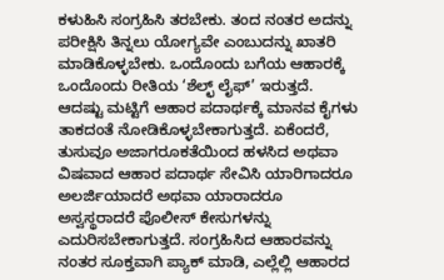ಕಳುಹಿಸಿ ಸಂಗ್ರಹಿಸಿ ತರಬೇಕು. ತಂದ ನಂತರ ಅದನ್ನು ಪರೀಕ್ಷಿಸಿ ತಿನ್ನಲು ಯೋಗ್ಯವೇ ಎಂಬುದನ್ನು ಖಾತರಿ ಮಾಡಿಕೊಳ್ಳಬೇಕು. ಒಂದೊಂದು ಬಗೆಯ ಆಹಾರಕ್ಕೆ ಒಂದೊಂದು ರೀತಿಯ ‘ಶೆಲ್ಛ್ ಲೈಫ್’ ಇರುತ್ತದೆ. ಆದಷ್ಟು ಮಟ್ಟಿಗೆ ಆಹಾರ ಪದಾರ್ಥಕ್ಕೆ ಮಾನವ ಕೈಗಳು ತಾಕದಂತೆ ನೋಡಿಕೊಳ್ಳಬೇಕಾಗುತ್ತದೆ. ಏಕೆಂದರೆ, ತುಸುವೂ ಅಜಾಗರೂಕತೆಯಿಂದ ಹಳಸಿದ ಅಥವಾ ವಿಷವಾದ ಆಹಾರ ಪದಾರ್ಥ ಸೇವಿಸಿ ಯಾರಿಗಾದರೂ ಅಲರ್ಜಿಯಾದರೆ ಅಥವಾ ಯಾರಾದರೂ ಅಸ್ವಸ್ಥರಾದರೆ ಪೊಲೀಸ್ ಕೇಸುಗಳನ್ನು ಎದುರಿಸಬೇಕಾಗುತ್ತದೆ. ಸಂಗ್ರಹಿಸಿದ ಆಹಾರವನ್ನು ನಂತರ ಸೂಕ್ತವಾಗಿ ಪ್ಯಾಕ್ ಮಾಡಿ, ಎಲ್ಲೆಲ್ಲಿ ಆಹಾರದ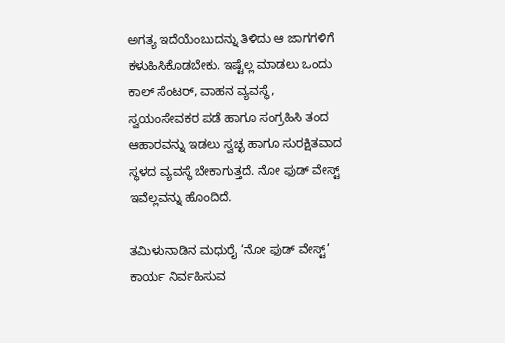ಅಗತ್ಯ ಇದೆಯೆಂಬುದನ್ನು ತಿಳಿದು ಆ ಜಾಗಗಳಿಗೆ ಕಳುಹಿಸಿಕೊಡಬೇಕು. ಇಷ್ಟೆಲ್ಲ ಮಾಡಲು ಒಂದು ಕಾಲ್ ಸೆಂಟರ್, ವಾಹನ ವ್ಯವಸ್ಥೆ, ಸ್ವಯಂಸೇವಕರ ಪಡೆ ಹಾಗೂ ಸಂಗ್ರಹಿಸಿ ತಂದ ಆಹಾರವನ್ನು ಇಡಲು ಸ್ವಚ್ಛ ಹಾಗೂ ಸುರಕ್ಷಿತವಾದ ಸ್ಥಳದ ವ್ಯವಸ್ಥೆ ಬೇಕಾಗುತ್ತದೆ. ನೋ ಫುಡ್ ವೇಸ್ಟ್ ಇವೆಲ್ಲವನ್ನು ಹೊಂದಿದೆ.

ತಮಿಳುನಾಡಿನ ಮಧುರೈ ‘ನೋ ಫುಡ್ ವೇಸ್ಟ್’ ಕಾರ್ಯ ನಿರ್ವಹಿಸುವ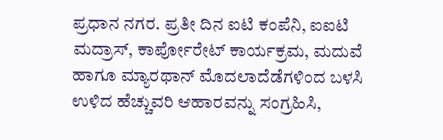ಪ್ರಧಾನ ನಗರ. ಪ್ರತೀ ದಿನ ಐಟಿ ಕಂಪೆನಿ, ಐಐಟಿ ಮದ್ರಾಸ್, ಕಾರ್ಪೋರೇಟ್ ಕಾರ್ಯಕ್ರಮ, ಮದುವೆ ಹಾಗೂ ಮ್ಯಾರಥಾನ್ ಮೊದಲಾದೆಡೆಗಳಿಂದ ಬಳಸಿ ಉಳಿದ ಹೆಚ್ಚುವರಿ ಆಹಾರವನ್ನು ಸಂಗ್ರಹಿಸಿ,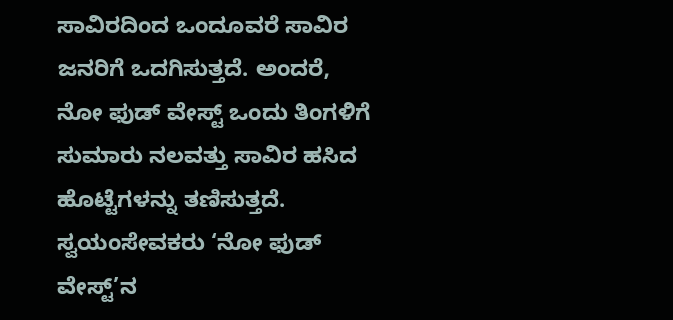ಸಾವಿರದಿಂದ ಒಂದೂವರೆ ಸಾವಿರ ಜನರಿಗೆ ಒದಗಿಸುತ್ತದೆ. ಅಂದರೆ, ನೋ ಫುಡ್ ವೇಸ್ಟ್ ಒಂದು ತಿಂಗಳಿಗೆ ಸುಮಾರು ನಲವತ್ತು ಸಾವಿರ ಹಸಿದ ಹೊಟ್ಟೆಗಳನ್ನು ತಣಿಸುತ್ತದೆ. ಸ್ವಯಂಸೇವಕರು ‘ನೋ ಫುಡ್ ವೇಸ್ಟ್’ನ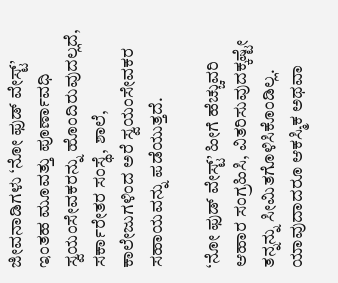ಜೀವನಾಡಿಗಳು ‘ನೋ ಫುಡ್ ವೇಸ್ಟ್’ ಇಂತಹ ಮೂವತ್ತು ಪೂರ್ಣಾವಧಿ ಸ್ವಯಂಸೇವಕರನ್ನು ಹೊಂದಿರುವುದಲ್ಲದೆ, ಸರ್ಕಾರೇತರ ಸಂಸ್ಥೆ, ಶಾಲೆ, ಕಾಲೇಜುಗಳಿಂದ ಅರೆ ಸ್ವಯಂಸೇವಕರ ಸಹಾಯವನ್ನು ಪಡೆಯುತ್ತದೆ.

‘ನೋ ಫುಡ್ ವೇಸ್ಟ್’ ಹೀಗೆ ಹೆಚ್ಚುವರಿ ಆಹಾರ ಸಂಗ್ರಹಿಸಿ, ವಿತರಿಸುವುದಕ್ಕಷ್ಟೇ ತನ್ನನ್ನು ಸೀಮಿತಗೊಳಿಸಿಕೊಂಡಿಲ್ಲ. ಯಾವುದಾದರೂ ಆಕಸ್ಮಿಕ ಅಥವಾ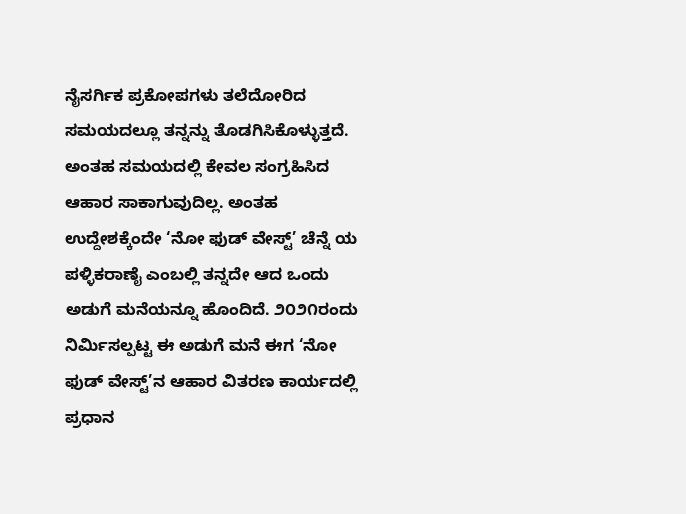ನೈಸರ್ಗಿಕ ಪ್ರಕೋಪಗಳು ತಲೆದೋರಿದ ಸಮಯದಲ್ಲೂ ತನ್ನನ್ನು ತೊಡಗಿಸಿಕೊಳ್ಳುತ್ತದೆ. ಅಂತಹ ಸಮಯದಲ್ಲಿ ಕೇವಲ ಸಂಗ್ರಹಿಸಿದ ಆಹಾರ ಸಾಕಾಗುವುದಿಲ್ಲ. ಅಂತಹ ಉದ್ದೇಶಕ್ಕೆಂದೇ ‘ನೋ ಫುಡ್ ವೇಸ್ಟ್’ ಚೆನ್ನೆ ಯ ಪಳ್ಳಿಕರಾಣೈ ಎಂಬಲ್ಲಿ ತನ್ನದೇ ಆದ ಒಂದು ಅಡುಗೆ ಮನೆಯನ್ನೂ ಹೊಂದಿದೆ. ೨೦೨೧ರಂದು ನಿರ್ಮಿಸಲ್ಪಟ್ಟ ಈ ಅಡುಗೆ ಮನೆ ಈಗ ‘ನೋ ಫುಡ್ ವೇಸ್ಟ್’ನ ಆಹಾರ ವಿತರಣ ಕಾರ್ಯದಲ್ಲಿ ಪ್ರಧಾನ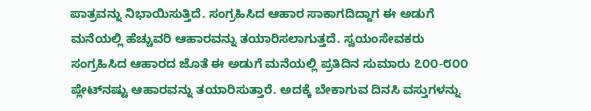ಪಾತ್ರವನ್ನು ನಿಭಾಯಿಸುತ್ತಿದೆ. ಸಂಗ್ರಹಿಸಿದ ಆಹಾರ ಸಾಕಾಗದಿದ್ದಾಗ ಈ ಅಡುಗೆ ಮನೆಯಲ್ಲಿ ಹೆಚ್ಚುವರಿ ಆಹಾರವನ್ನು ತಯಾರಿಸಲಾಗುತ್ತದೆ. ಸ್ವಯಂಸೇವಕರು ಸಂಗ್ರಹಿಸಿದ ಆಹಾರದ ಜೊತೆ ಈ ಅಡುಗೆ ಮನೆಯಲ್ಲಿ ಪ್ರತಿದಿನ ಸುಮಾರು ೭೦೦-೮೦೦ ಪ್ಲೇಟ್‌ನಷ್ಟು ಆಹಾರವನ್ನು ತಯಾರಿಸುತ್ತಾರೆ. ಅದಕ್ಕೆ ಬೇಕಾಗುವ ದಿನಸಿ ವಸ್ತುಗಳನ್ನು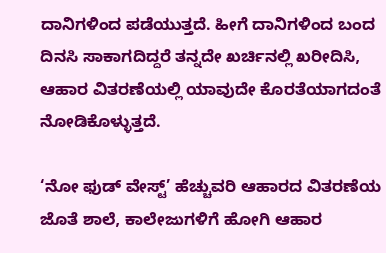ದಾನಿಗಳಿಂದ ಪಡೆಯುತ್ತದೆ. ಹೀಗೆ ದಾನಿಗಳಿಂದ ಬಂದ ದಿನಸಿ ಸಾಕಾಗದಿದ್ದರೆ ತನ್ನದೇ ಖರ್ಚಿನಲ್ಲಿ ಖರೀದಿಸಿ, ಆಹಾರ ವಿತರಣೆಯಲ್ಲಿ ಯಾವುದೇ ಕೊರತೆಯಾಗದಂತೆ ನೋಡಿಕೊಳ್ಳುತ್ತದೆ.

‘ನೋ ಫುಡ್ ವೇಸ್ಟ್’ ಹೆಚ್ಚುವರಿ ಆಹಾರದ ವಿತರಣೆಯ ಜೊತೆ ಶಾಲೆ, ಕಾಲೇಜುಗಳಿಗೆ ಹೋಗಿ ಆಹಾರ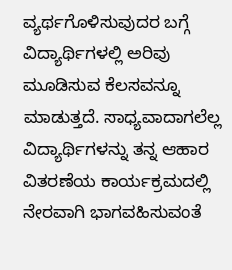ವ್ಯರ್ಥಗೊಳಿಸುವುದರ ಬಗ್ಗೆ ವಿದ್ಯಾರ್ಥಿಗಳಲ್ಲಿ ಅರಿವು ಮೂಡಿಸುವ ಕೆಲಸವನ್ನೂ ಮಾಡುತ್ತದೆ. ಸಾಧ್ಯವಾದಾಗಲೆಲ್ಲ ವಿದ್ಯಾರ್ಥಿಗಳನ್ನು ತನ್ನ ಆಹಾರ ವಿತರಣೆಯ ಕಾರ್ಯಕ್ರಮದಲ್ಲಿ ನೇರವಾಗಿ ಭಾಗವಹಿಸುವಂತೆ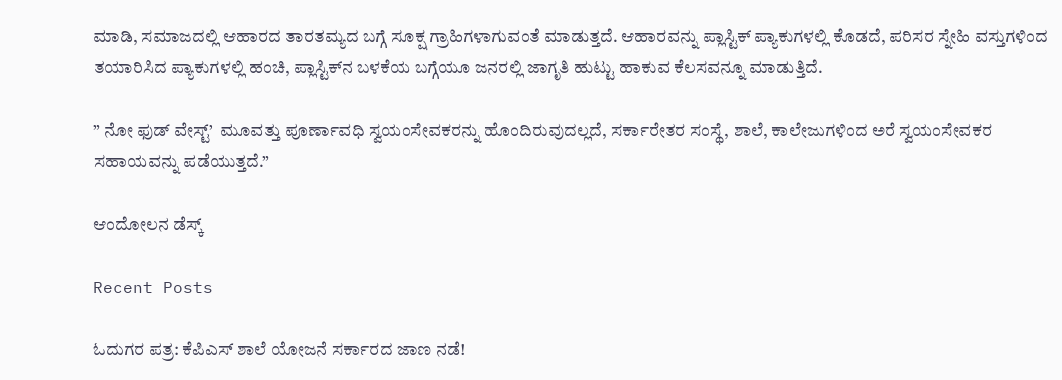ಮಾಡಿ, ಸಮಾಜದಲ್ಲಿ ಆಹಾರದ ತಾರತಮ್ಯದ ಬಗ್ಗೆ ಸೂಕ್ಷ ಗ್ರಾಹಿಗಳಾಗುವಂತೆ ಮಾಡುತ್ತದೆ. ಆಹಾರವನ್ನು ಪ್ಲಾಸ್ಟಿಕ್ ಪ್ಯಾಕುಗಳಲ್ಲಿ ಕೊಡದೆ, ಪರಿಸರ ಸ್ನೇಹಿ ವಸ್ತುಗಳಿಂದ ತಯಾರಿಸಿದ ಪ್ಯಾಕುಗಳಲ್ಲಿ ಹಂಚಿ, ಪ್ಲಾಸ್ಟಿಕ್‌ನ ಬಳಕೆಯ ಬಗ್ಗೆಯೂ ಜನರಲ್ಲಿ ಜಾಗೃತಿ ಹುಟ್ಟು ಹಾಕುವ ಕೆಲಸವನ್ನೂ ಮಾಡುತ್ತಿದೆ.

” ನೋ ಫುಡ್ ವೇಸ್ಟ್’  ಮೂವತ್ತು ಪೂರ್ಣಾವಧಿ ಸ್ವಯಂಸೇವಕರನ್ನು ಹೊಂದಿರುವುದಲ್ಲದೆ, ಸರ್ಕಾರೇತರ ಸಂಸ್ಥೆ, ಶಾಲೆ, ಕಾಲೇಜುಗಳಿಂದ ಅರೆ ಸ್ವಯಂಸೇವಕರ ಸಹಾಯವನ್ನು ಪಡೆಯುತ್ತದೆ.”

ಆಂದೋಲನ ಡೆಸ್ಕ್

Recent Posts

ಓದುಗರ ಪತ್ರ: ಕೆಪಿಎಸ್ ಶಾಲೆ ಯೋಜನೆ ಸರ್ಕಾರದ ಜಾಣ ನಡೆ!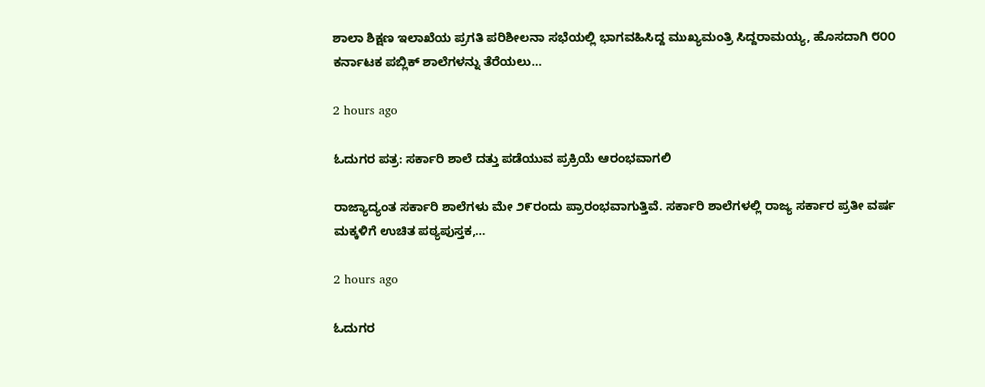ಶಾಲಾ ಶಿಕ್ಷಣ ಇಲಾಖೆಯ ಪ್ರಗತಿ ಪರಿಶೀಲನಾ ಸಭೆಯಲ್ಲಿ ಭಾಗವಹಿಸಿದ್ದ ಮುಖ್ಯಮಂತ್ರಿ ಸಿದ್ದರಾಮಯ್ಯ, ಹೊಸದಾಗಿ ೮೦೦ ಕರ್ನಾಟಕ ಪಬ್ಲಿಕ್ ಶಾಲೆಗಳನ್ನು ತೆರೆಯಲು…

2 hours ago

ಓದುಗರ ಪತ್ರ: ಸರ್ಕಾರಿ ಶಾಲೆ ದತ್ತು ಪಡೆಯುವ ಪ್ರಕ್ರಿಯೆ ಆರಂಭವಾಗಲಿ

ರಾಜ್ಯಾದ್ಯಂತ ಸರ್ಕಾರಿ ಶಾಲೆಗಳು ಮೇ ೨೯ರಂದು ಪ್ರಾರಂಭವಾಗುತ್ತಿವೆ. ಸರ್ಕಾರಿ ಶಾಲೆಗಳಲ್ಲಿ ರಾಜ್ಯ ಸರ್ಕಾರ ಪ್ರತೀ ವರ್ಷ ಮಕ್ಕಳಿಗೆ ಉಚಿತ ಪಠ್ಯಪುಸ್ತಕ,…

2 hours ago

ಓದುಗರ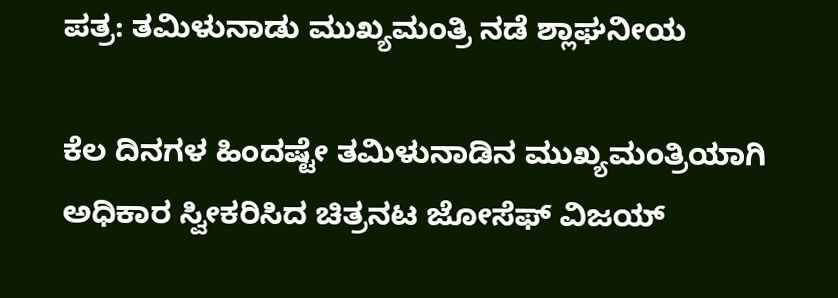ಪತ್ರ: ತಮಿಳುನಾಡು ಮುಖ್ಯಮಂತ್ರಿ ನಡೆ ಶ್ಲಾಘನೀಯ

ಕೆಲ ದಿನಗಳ ಹಿಂದಷ್ಟೇ ತಮಿಳುನಾಡಿನ ಮುಖ್ಯಮಂತ್ರಿಯಾಗಿ ಅಧಿಕಾರ ಸ್ವೀಕರಿಸಿದ ಚಿತ್ರನಟ ಜೋಸೆಫ್ ವಿಜಯ್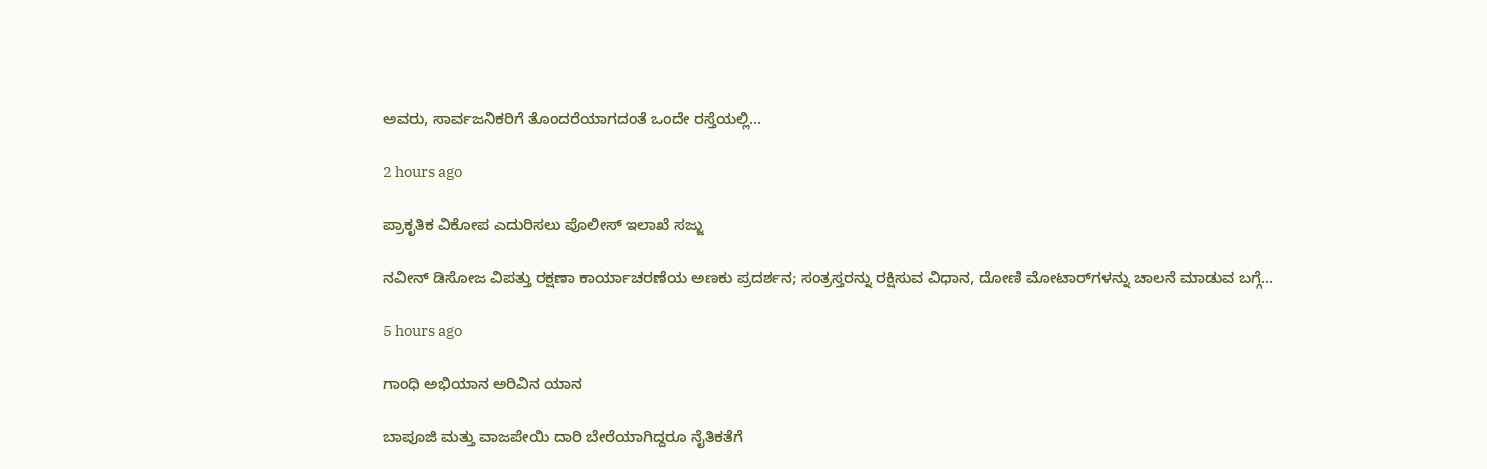ಅವರು, ಸಾರ್ವಜನಿಕರಿಗೆ ತೊಂದರೆಯಾಗದಂತೆ ಒಂದೇ ರಸ್ತೆಯಲ್ಲಿ…

2 hours ago

ಪ್ರಾಕೃತಿಕ ವಿಕೋಪ ಎದುರಿಸಲು ಪೊಲೀಸ್ ಇಲಾಖೆ ಸಜ್ಜು

ನವೀನ್ ಡಿಸೋಜ ವಿಪತ್ತು ರಕ್ಷಣಾ ಕಾರ್ಯಾಚರಣೆಯ ಅಣಕು ಪ್ರದರ್ಶನ; ಸಂತ್ರಸ್ತರನ್ನು ರಕ್ಷಿಸುವ ವಿಧಾನ, ದೋಣಿ ಮೋಟಾರ್‌ಗಳನ್ನು ಚಾಲನೆ ಮಾಡುವ ಬಗ್ಗೆ…

5 hours ago

ಗಾಂಧಿ ಅಭಿಯಾನ ಅರಿವಿನ ಯಾನ

ಬಾಪೂಜಿ ಮತ್ತು ವಾಜಪೇಯಿ ದಾರಿ ಬೇರೆಯಾಗಿದ್ದರೂ ನೈತಿಕತೆಗೆ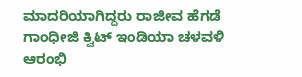ಮಾದರಿಯಾಗಿದ್ದರು ರಾಜೀವ ಹೆಗಡೆ ಗಾಂಧೀಜಿ ಕ್ವಿಟ್ ಇಂಡಿಯಾ ಚಳವಳಿ ಆರಂಭಿ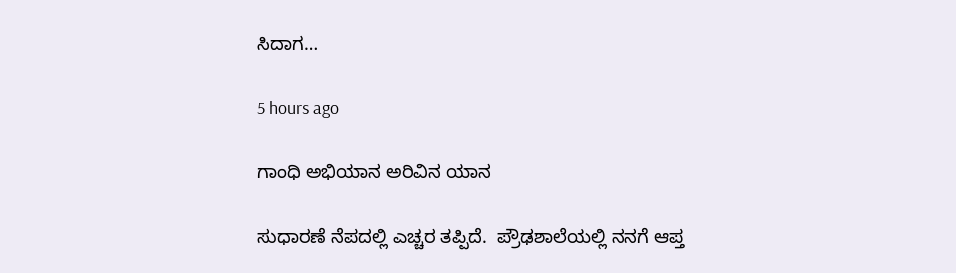ಸಿದಾಗ…

5 hours ago

ಗಾಂಧಿ ಅಭಿಯಾನ ಅರಿವಿನ ಯಾನ

ಸುಧಾರಣೆ ನೆಪದಲ್ಲಿ ಎಚ್ಚರ ತಪ್ಪಿದೆ.  ಪ್ರೌಢಶಾಲೆಯಲ್ಲಿ ನನಗೆ ಆಪ್ತ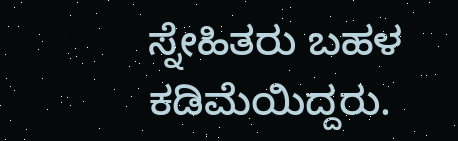ಸ್ನೇಹಿತರು ಬಹಳ ಕಡಿಮೆಯಿದ್ದರು.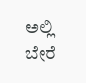ಅಲ್ಲಿ ಬೇರೆ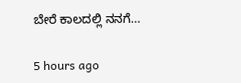ಬೇರೆ ಕಾಲದಲ್ಲಿ ನನಗೆ…

5 hours ago